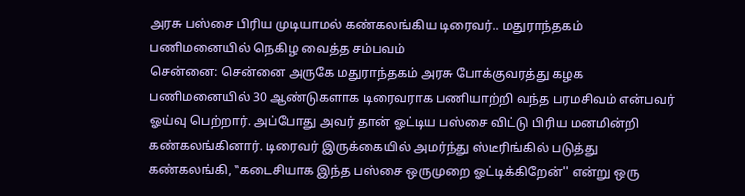அரசு பஸ்சை பிரிய முடியாமல் கண்கலங்கிய டிரைவர்.. மதுராந்தகம் பணிமனையில் நெகிழ வைத்த சம்பவம்
சென்னை: சென்னை அருகே மதுராந்தகம் அரசு போக்குவரத்து கழக பணிமனையில் 30 ஆண்டுகளாக டிரைவராக பணியாற்றி வந்த பரமசிவம் என்பவர் ஓய்வு பெற்றார். அப்போது அவர் தான் ஓட்டிய பஸ்சை விட்டு பிரிய மனமின்றி கண்கலங்கினார். டிரைவர் இருக்கையில் அமர்ந்து ஸ்டீரிங்கில் படுத்து கண்கலங்கி, ‛‛கடைசியாக இந்த பஸ்சை ஒருமுறை ஓட்டிக்கிறேன்'' என்று ஒரு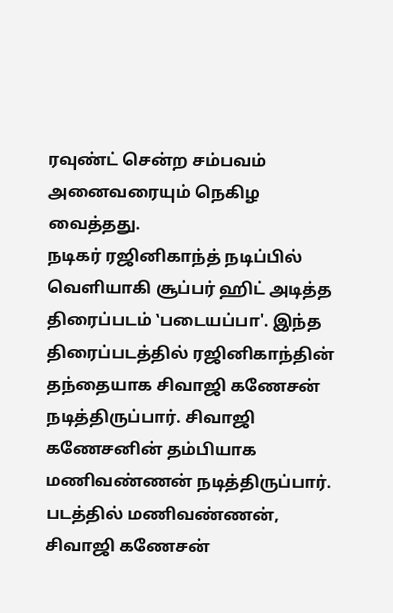ரவுண்ட் சென்ற சம்பவம் அனைவரையும் நெகிழ வைத்தது.
நடிகர் ரஜினிகாந்த் நடிப்பில் வெளியாகி சூப்பர் ஹிட் அடித்த திரைப்படம் ‛படையப்பா'. இந்த திரைப்படத்தில் ரஜினிகாந்தின் தந்தையாக சிவாஜி கணேசன் நடித்திருப்பார். சிவாஜி கணேசனின் தம்பியாக மணிவண்ணன் நடித்திருப்பார். படத்தில் மணிவண்ணன், சிவாஜி கணேசன்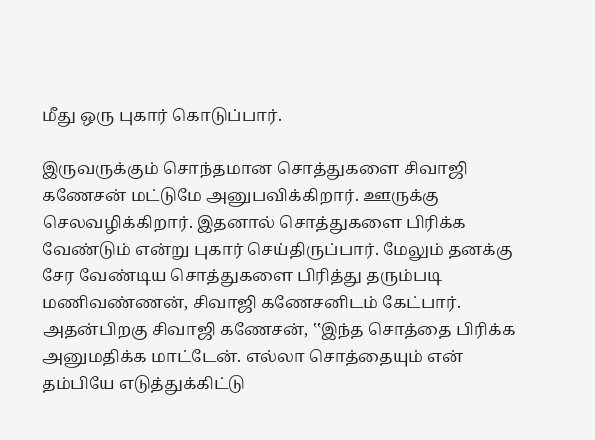மீது ஒரு புகார் கொடுப்பார்.

இருவருக்கும் சொந்தமான சொத்துகளை சிவாஜி கணேசன் மட்டுமே அனுபவிக்கிறார். ஊருக்கு செலவழிக்கிறார். இதனால் சொத்துகளை பிரிக்க வேண்டும் என்று புகார் செய்திருப்பார். மேலும் தனக்கு சேர வேண்டிய சொத்துகளை பிரித்து தரும்படி மணிவண்ணன், சிவாஜி கணேசனிடம் கேட்பார்.
அதன்பிறகு சிவாஜி கணேசன், ‛‛இந்த சொத்தை பிரிக்க அனுமதிக்க மாட்டேன். எல்லா சொத்தையும் என் தம்பியே எடுத்துக்கிட்டு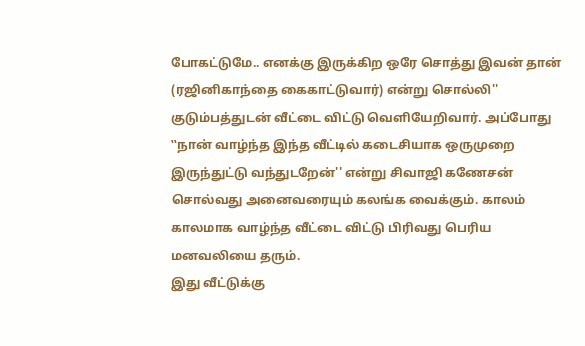போகட்டுமே.. எனக்கு இருக்கிற ஒரே சொத்து இவன் தான் (ரஜினிகாந்தை கைகாட்டுவார்) என்று சொல்லி'' குடும்பத்துடன் வீட்டை விட்டு வெளியேறிவார். அப்போது ‛‛நான் வாழ்ந்த இந்த வீட்டில் கடைசியாக ஒருமுறை இருந்துட்டு வந்துடறேன்'' என்று சிவாஜி கணேசன் சொல்வது அனைவரையும் கலங்க வைக்கும். காலம் காலமாக வாழ்ந்த வீட்டை விட்டு பிரிவது பெரிய மனவலியை தரும்.
இது வீட்டுக்கு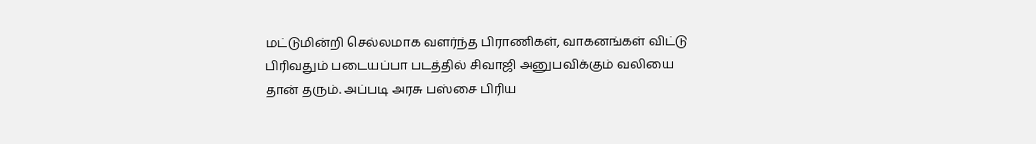மட்டுமின்றி செல்லமாக வளர்ந்த பிராணிகள், வாகனங்கள் விட்டு பிரிவதும் படையப்பா படத்தில் சிவாஜி அனுபவிக்கும் வலியை தான் தரும். அப்படி அரசு பஸ்சை பிரிய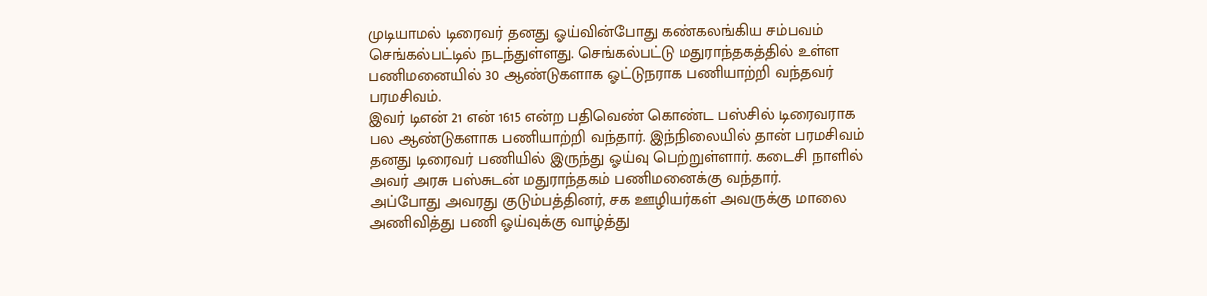முடியாமல் டிரைவர் தனது ஓய்வின்போது கண்கலங்கிய சம்பவம் செங்கல்பட்டில் நடந்துள்ளது. செங்கல்பட்டு மதுராந்தகத்தில் உள்ள பணிமனையில் 30 ஆண்டுகளாக ஓட்டுநராக பணியாற்றி வந்தவர் பரமசிவம்.
இவர் டிஎன் 21 என் 1615 என்ற பதிவெண் கொண்ட பஸ்சில் டிரைவராக பல ஆண்டுகளாக பணியாற்றி வந்தார். இந்நிலையில் தான் பரமசிவம் தனது டிரைவர் பணியில் இருந்து ஓய்வு பெற்றுள்ளார். கடைசி நாளில் அவர் அரசு பஸ்சுடன் மதுராந்தகம் பணிமனைக்கு வந்தார்.
அப்போது அவரது குடும்பத்தினர், சக ஊழியர்கள் அவருக்கு மாலை அணிவித்து பணி ஓய்வுக்கு வாழ்த்து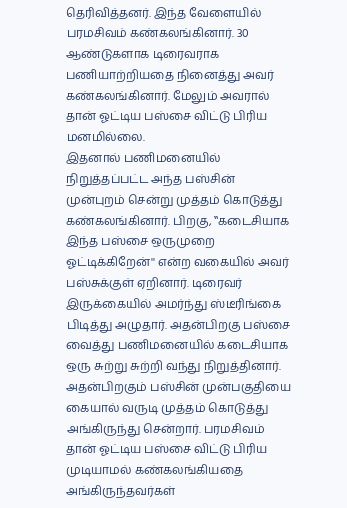தெரிவித்தனர். இந்த வேளையில் பரமசிவம் கண்கலங்கினார். 30 ஆண்டுகளாக டிரைவராக பணியாற்றியதை நினைத்து அவர் கண்கலங்கினார். மேலும் அவரால் தான் ஓட்டிய பஸ்சை விட்டு பிரிய மனமில்லை.
இதனால் பணிமனையில் நிறுத்தப்பட்ட அந்த பஸ்சின் முன்புறம் சென்று முத்தம் கொடுத்து கண்கலங்கினார். பிறகு, ‛‛கடைசியாக இந்த பஸ்சை ஒருமுறை ஓட்டிக்கிறேன்'' என்ற வகையில் அவர் பஸ்சுக்குள் ஏறினார். டிரைவர் இருக்கையில் அமர்ந்து ஸ்டீரிங்கை பிடித்து அழுதார். அதன்பிறகு பஸ்சை வைத்து பணிமனையில் கடைசியாக ஒரு சுற்று சுற்றி வந்து நிறுத்தினார்.
அதன்பிறகும் பஸ்சின் முன்பகுதியை கையால் வருடி முத்தம் கொடுத்து அங்கிருந்து சென்றார். பரமசிவம் தான் ஓட்டிய பஸ்சை விட்டு பிரிய முடியாமல் கண்கலங்கியதை அங்கிருந்தவர்கள்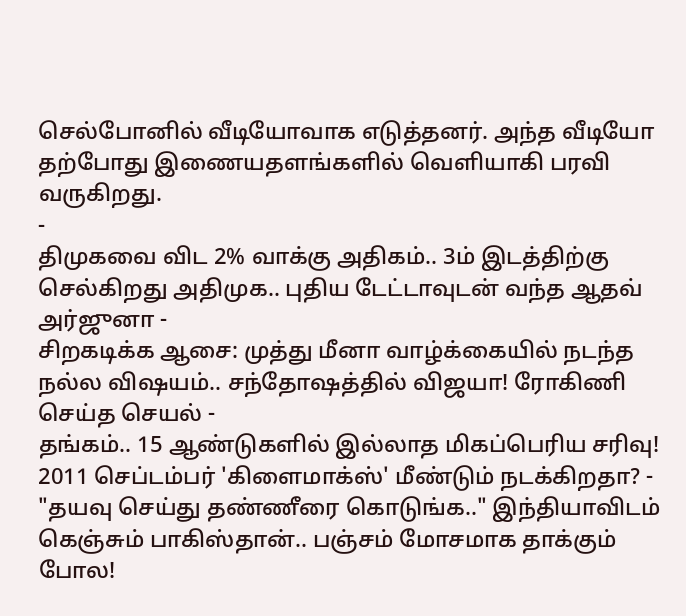செல்போனில் வீடியோவாக எடுத்தனர். அந்த வீடியோ தற்போது இணையதளங்களில் வெளியாகி பரவி வருகிறது.
-
திமுகவை விட 2% வாக்கு அதிகம்.. 3ம் இடத்திற்கு செல்கிறது அதிமுக.. புதிய டேட்டாவுடன் வந்த ஆதவ் அர்ஜுனா -
சிறகடிக்க ஆசை: முத்து மீனா வாழ்க்கையில் நடந்த நல்ல விஷயம்.. சந்தோஷத்தில் விஜயா! ரோகிணி செய்த செயல் -
தங்கம்.. 15 ஆண்டுகளில் இல்லாத மிகப்பெரிய சரிவு! 2011 செப்டம்பர் 'கிளைமாக்ஸ்' மீண்டும் நடக்கிறதா? -
"தயவு செய்து தண்ணீரை கொடுங்க.." இந்தியாவிடம் கெஞ்சும் பாகிஸ்தான்.. பஞ்சம் மோசமாக தாக்கும் போல!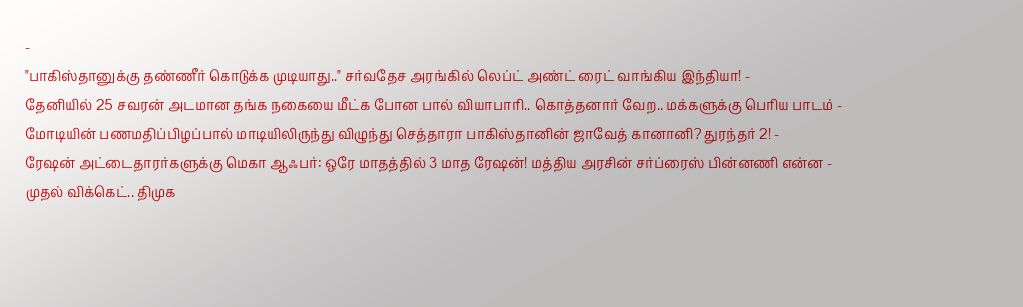-
"பாகிஸ்தானுக்கு தண்ணீர் கொடுக்க முடியாது.." சர்வதேச அரங்கில் லெப்ட் அண்ட் ரைட் வாங்கிய இந்தியா! -
தேனியில் 25 சவரன் அடமான தங்க நகையை மீட்க போன பால் வியாபாரி.. கொத்தனார் வேற.. மக்களுக்கு பெரிய பாடம் -
மோடியின் பணமதிப்பிழப்பால் மாடியிலிருந்து விழுந்து செத்தாரா பாகிஸ்தானின் ஜாவேத் கானானி? துரந்தர் 2! -
ரேஷன் அட்டைதாரர்களுக்கு மெகா ஆஃபர்: ஒரே மாதத்தில் 3 மாத ரேஷன்! மத்திய அரசின் சர்ப்ரைஸ் பின்னணி என்ன -
முதல் விக்கெட்.. திமுக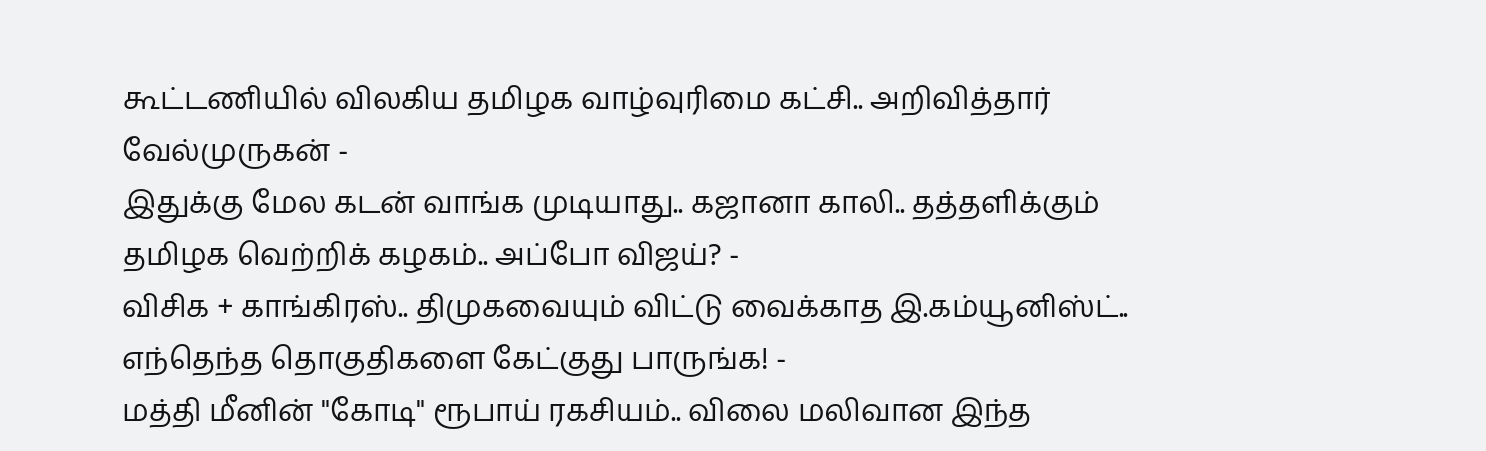கூட்டணியில் விலகிய தமிழக வாழ்வுரிமை கட்சி.. அறிவித்தார் வேல்முருகன் -
இதுக்கு மேல கடன் வாங்க முடியாது.. கஜானா காலி.. தத்தளிக்கும் தமிழக வெற்றிக் கழகம்.. அப்போ விஜய்? -
விசிக + காங்கிரஸ்.. திமுகவையும் விட்டு வைக்காத இ.கம்யூனிஸ்ட்.. எந்தெந்த தொகுதிகளை கேட்குது பாருங்க! -
மத்தி மீனின் "கோடி" ரூபாய் ரகசியம்.. விலை மலிவான இந்த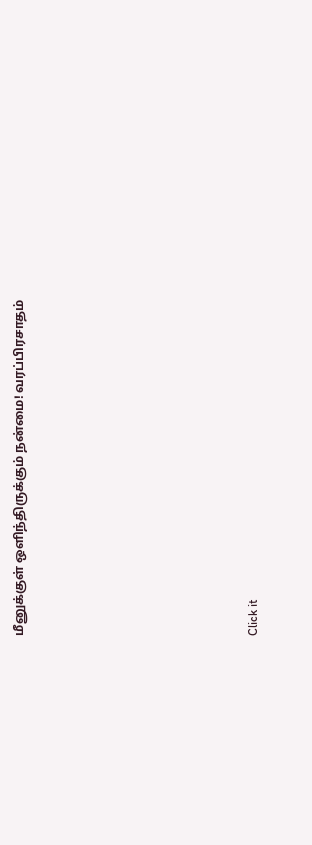மீனுக்குள் ஒளிந்திருக்கும் நன்மை! வரப்பிரசாதம்












Click it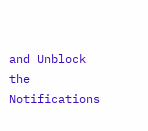and Unblock the Notifications